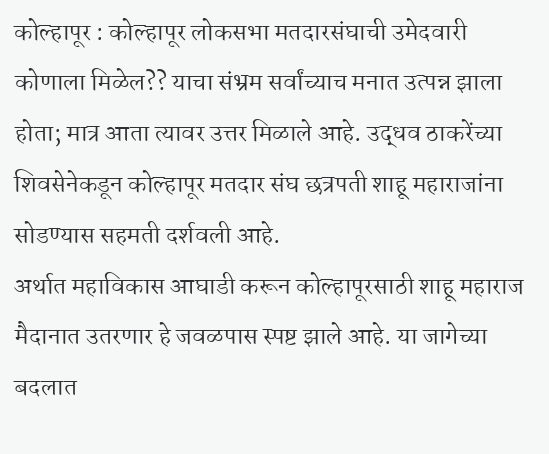कोल्हापूर : कोल्हापूर लोकसभा मतदारसंघाची उमेदवारी कोणाला मिळेल?? याचा संभ्रम सर्वांच्याच मनात उत्पन्न झाला होता; मात्र आता त्यावर उत्तर मिळाले आहे. उद्धव ठाकरेंच्या शिवसेनेकडून कोल्हापूर मतदार संघ छत्रपती शाहू महाराजांना सोडण्यास सहमती दर्शवली आहे.
अर्थात महाविकास आघाडी करून कोल्हापूरसाठी शाहू महाराज मैदानात उतरणार हे जवळपास स्पष्ट झाले आहे. या जागेच्या बदलात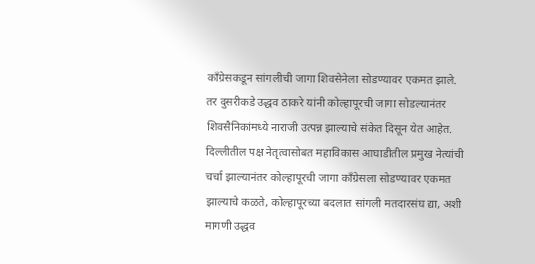काँग्रेसकडून सांगलीची जागा शिवसेनेला सोडण्यावर एकमत झाले.
तर दुसरीकडे उद्धव ठाकरे यांनी कोल्हापूरची जागा सोडल्यानंतर शिवसैनिकांमध्ये नाराजी उत्पन्न झाल्याचे संकेत दिसून येत आहेत. दिल्लीतील पक्ष नेतृत्वासोबत महाविकास आघाडीतील प्रमुख नेत्यांची चर्चा झाल्यानंतर कोल्हापूरची जागा काँग्रेसला सोडण्यावर एकमत झाल्याचे कळते, कोल्हापूरच्या बदलात सांगली मतदारसंघ द्या, अशी मागणी उद्धव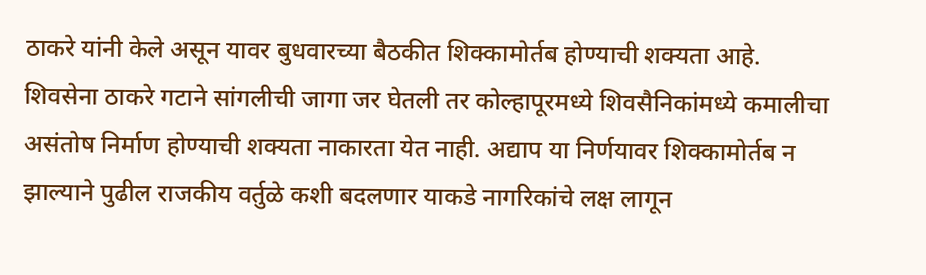ठाकरे यांनी केले असून यावर बुधवारच्या बैठकीत शिक्कामोर्तब होण्याची शक्यता आहे.
शिवसेना ठाकरे गटाने सांगलीची जागा जर घेतली तर कोल्हापूरमध्ये शिवसैनिकांमध्ये कमालीचा असंतोष निर्माण होण्याची शक्यता नाकारता येत नाही. अद्याप या निर्णयावर शिक्कामोर्तब न झाल्याने पुढील राजकीय वर्तुळे कशी बदलणार याकडे नागरिकांचे लक्ष लागून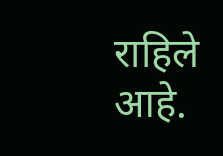राहिले आहे.